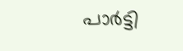പാർട്ടി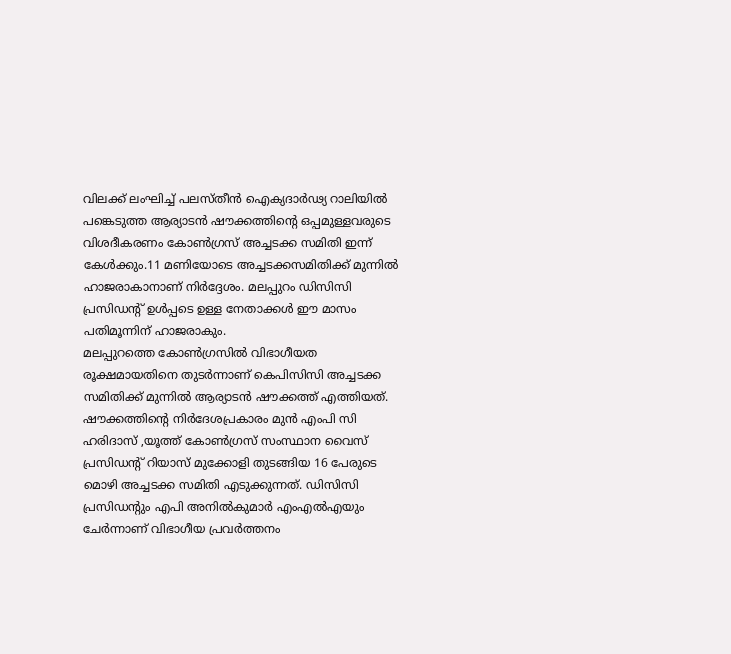വിലക്ക് ലംഘിച്ച് പലസ്തീൻ ഐക്യദാർഢ്യ റാലിയിൽ പങ്കെടുത്ത ആര്യാടൻ ഷൗക്കത്തിന്റെ ഒപ്പമുള്ളവരുടെ വിശദീകരണം കോൺഗ്രസ് അച്ചടക്ക സമിതി ഇന്ന് കേൾക്കും.11 മണിയോടെ അച്ചടക്കസമിതിക്ക് മുന്നിൽ ഹാജരാകാനാണ് നിർദ്ദേശം. മലപ്പുറം ഡിസിസി പ്രസിഡന്റ് ഉൾപ്പടെ ഉള്ള നേതാക്കൾ ഈ മാസം പതിമൂന്നിന് ഹാജരാകും.
മലപ്പുറത്തെ കോൺഗ്രസിൽ വിഭാഗീയത രൂക്ഷമായതിനെ തുടർന്നാണ് കെപിസിസി അച്ചടക്ക സമിതിക്ക് മുന്നിൽ ആര്യാടൻ ഷൗക്കത്ത് എത്തിയത്. ഷൗക്കത്തിന്റെ നിർദേശപ്രകാരം മുൻ എംപി സി ഹരിദാസ് ,യൂത്ത് കോൺഗ്രസ് സംസ്ഥാന വൈസ് പ്രസിഡന്റ് റിയാസ് മുക്കോളി തുടങ്ങിയ 16 പേരുടെ മൊഴി അച്ചടക്ക സമിതി എടുക്കുന്നത്. ഡിസിസി പ്രസിഡന്റും എപി അനിൽകുമാർ എംഎൽഎയും ചേർന്നാണ് വിഭാഗീയ പ്രവർത്തനം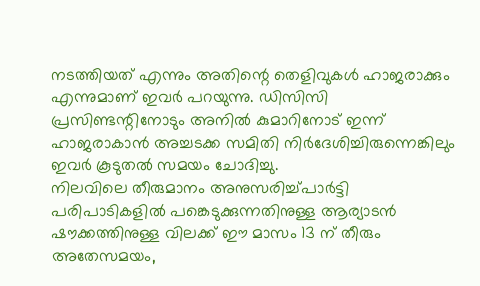നടത്തിയത് എന്നും അതിന്റെ തെളിവുകൾ ഹാജരാക്കും എന്നുമാണ് ഇവർ പറയുന്നു. ഡിസിസി പ്രസിണ്ടന്റിനോടും അനിൽ കുമാറിനോട് ഇന്ന് ഹാജരാകാൻ അച്ചടക്ക സമിതി നിർദേശിച്ചിരുന്നെങ്കിലും ഇവർ കൂടുതൽ സമയം ചോദിച്ചു.
നിലവിലെ തീരുമാനം അനുസരിച്ച്പാർട്ടി പരിപാടികളിൽ പങ്കെടുക്കുന്നതിനുള്ള ആര്യാടൻ ഷൗക്കത്തിനുള്ള വിലക്ക് ഈ മാസം 13 ന് തീരും
അതേസമയം,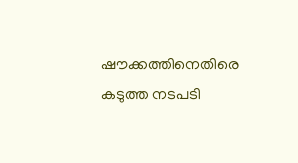ഷൗക്കത്തിനെതിരെ കടുത്ത നടപടി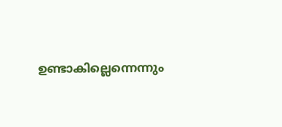ഉണ്ടാകില്ലെന്നെന്നും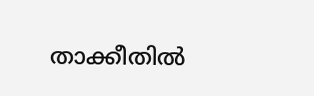താക്കീതിൽ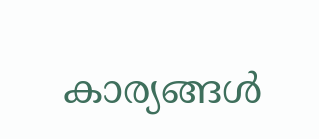കാര്യങ്ങൾ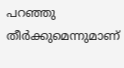പറഞ്ഞു തീർക്കുമെന്നുമാണ്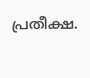പ്രതീക്ഷ.